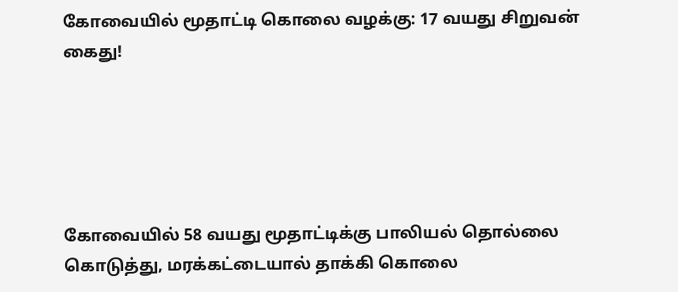கோவையில் மூதாட்டி கொலை வழக்கு: 17 வயது சிறுவன் கைது!





கோவையில் 58 வயது மூதாட்டிக்கு பாலியல் தொல்லை கொடுத்து, மரக்கட்டையால் தாக்கி கொலை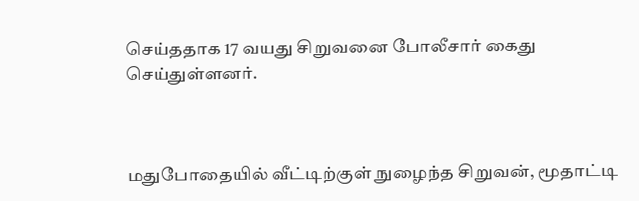செய்ததாக 17 வயது சிறுவனை போலீசார் கைது செய்துள்ளனர்.



மதுபோதையில் வீட்டிற்குள் நுழைந்த சிறுவன், மூதாட்டி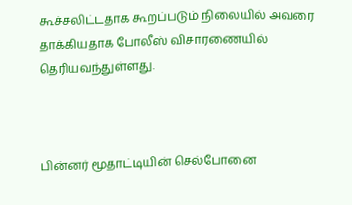கூச்சலிட்டதாக கூறப்படும் நிலையில் அவரை தாக்கியதாக போலீஸ் விசாரணையில் தெரியவந்துள்ளது.



பின்னர் மூதாட்டியின் செல்போனை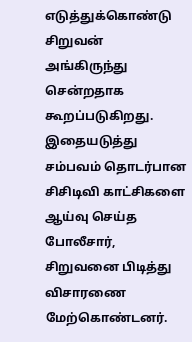எடுத்துக்கொண்டு சிறுவன் அங்கிருந்து சென்றதாக கூறப்படுகிறது. இதையடுத்து சம்பவம் தொடர்பான சிசிடிவி காட்சிகளை ஆய்வு செய்த போலீசார், சிறுவனை பிடித்து விசாரணை மேற்கொண்டனர்.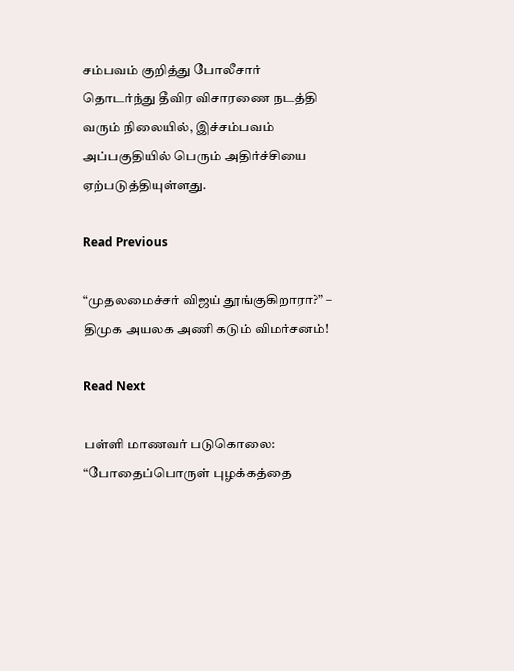சம்பவம் குறித்து போலீசார் தொடர்ந்து தீவிர விசாரணை நடத்தி வரும் நிலையில், இச்சம்பவம் அப்பகுதியில் பெரும் அதிர்ச்சியை ஏற்படுத்தியுள்ளது.

Read Previous

“முதலமைச்சர் விஜய் தூங்குகிறாரா?” – திமுக அயலக அணி கடும் விமர்சனம்!

Read Next

பள்ளி மாணவர் படுகொலை: “போதைப்பொருள் புழக்கத்தை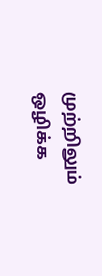முற்றிலும் ஒழிக்க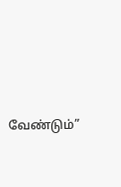வேண்டும்”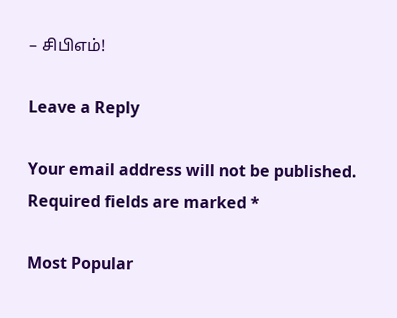– சிபிஎம்!

Leave a Reply

Your email address will not be published. Required fields are marked *

Most Popular